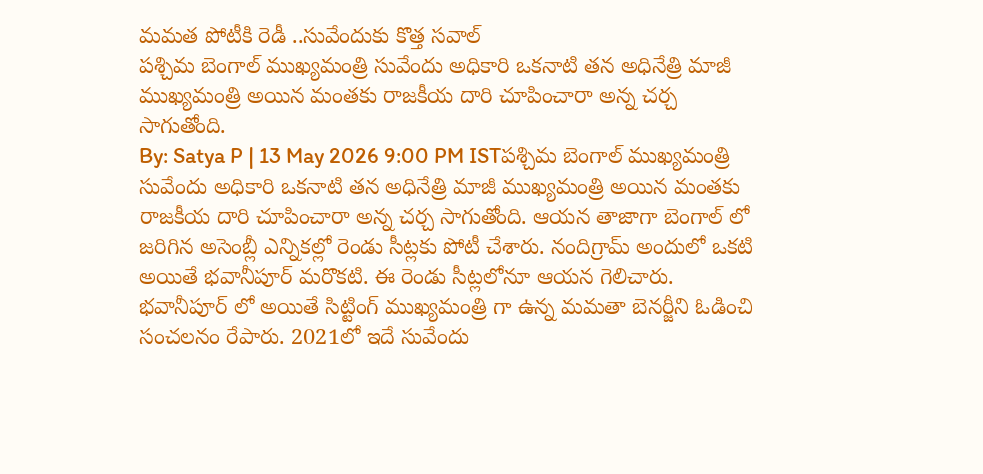మమత పోటీకి రెడీ ..సువేందుకు కొత్త సవాల్
పశ్చిమ బెంగాల్ ముఖ్యమంత్రి సువేందు అధికారి ఒకనాటి తన అధినేత్రి మాజీ ముఖ్యమంత్రి అయిన మంతకు రాజకీయ దారి చూపించారా అన్న చర్చ సాగుతోంది.
By: Satya P | 13 May 2026 9:00 PM ISTపశ్చిమ బెంగాల్ ముఖ్యమంత్రి సువేందు అధికారి ఒకనాటి తన అధినేత్రి మాజీ ముఖ్యమంత్రి అయిన మంతకు రాజకీయ దారి చూపించారా అన్న చర్చ సాగుతోంది. ఆయన తాజాగా బెంగాల్ లో జరిగిన అసెంబ్లీ ఎన్నికల్లో రెండు సీట్లకు పోటీ చేశారు. నందిగ్రామ్ అందులో ఒకటి అయితే భవానీపూర్ మరొకటి. ఈ రెండు సీట్లలోనూ ఆయన గెలిచారు. భవానీపూర్ లో అయితే సిట్టింగ్ ముఖ్యమంత్రి గా ఉన్న మమతా బెనర్జీని ఓడించి సంచలనం రేపారు. 2021లో ఇదే సువేందు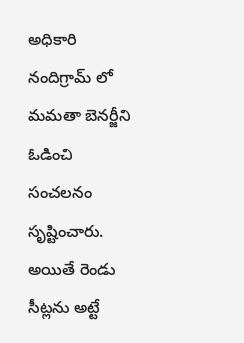అధికారి నందిగ్రామ్ లో మమతా బెనర్జీని ఓడించి సంచలనం సృష్టించారు. అయితే రెండు సీట్లను అట్టే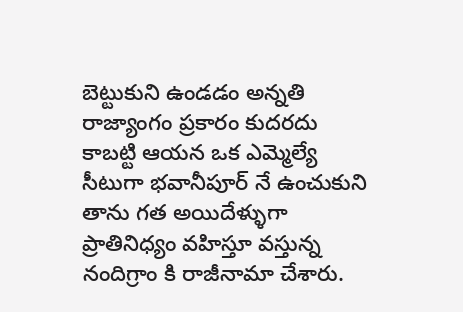బెట్టుకుని ఉండడం అన్నతి రాజ్యాంగం ప్రకారం కుదరదు కాబట్టి ఆయన ఒక ఎమ్మెల్యే సీటుగా భవానీపూర్ నే ఉంచుకుని తాను గత అయిదేళ్ళుగా ప్రాతినిధ్యం వహిస్తూ వస్తున్న నందిగ్రాం కి రాజీనామా చేశారు.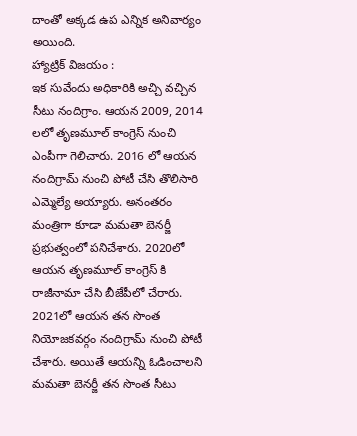దాంతో అక్కడ ఉప ఎన్నిక అనివార్యం అయింది.
హ్యాట్రిక్ విజయం :
ఇక సువేందు అధికారికి అచ్చి వచ్చిన సీటు నందిగ్రాం. ఆయన 2009, 2014 లలో తృణమూల్ కాంగ్రెస్ నుంచి ఎంపీగా గెలిచారు. 2016 లో ఆయన నందిగ్రామ్ నుంచి పోటీ చేసి తొలిసారి ఎమ్మెల్యే అయ్యారు. అనంతరం మంత్రిగా కూడా మమతా బెనర్జీ ప్రభుత్వంలో పనిచేశారు. 2020లో ఆయన తృణమూల్ కాంగ్రెస్ కి రాజీనామా చేసి బీజేపీలో చేరారు. 2021లో ఆయన తన సొంత నియోజకవర్గం నందిగ్రామ్ నుంచి పోటీ చేశారు. అయితే ఆయన్ని ఓడించాలని మమతా బెనర్జీ తన సొంత సీటు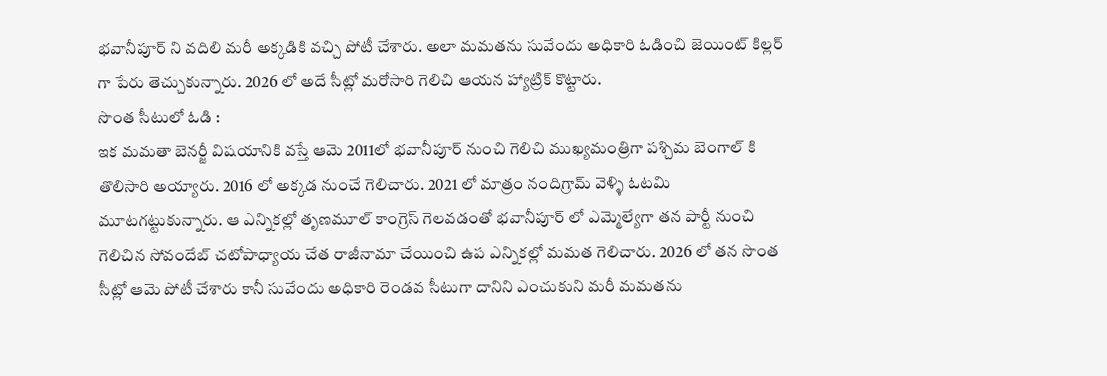భవానీపూర్ ని వదిలి మరీ అక్కడికి వచ్చి పోటీ చేశారు. అలా మమతను సువేందు అధికారి ఓడించి జెయింట్ కిల్లర్ గా పేరు తెచ్చుకున్నారు. 2026 లో అదే సీట్లో మరోసారి గెలిచి ఆయన హ్యాట్రిక్ కొట్టారు.
సొంత సీటులో ఓడి :
ఇక మమతా బెనర్జీ విషయానికి వస్తే ఆమె 2011లో భవానీపూర్ నుంచి గెలిచి ముఖ్యమంత్రిగా పశ్చిమ బెంగాల్ కి తొలిసారి అయ్యారు. 2016 లో అక్కడ నుంచే గెలిచారు. 2021 లో మాత్రం నందిగ్రామ్ వెళ్ళి ఓటమి మూటగట్టుకున్నారు. ఆ ఎన్నికల్లో తృణమూల్ కాంగ్రెస్ గెలవడంతో భవానీపూర్ లో ఎమ్మెల్యేగా తన పార్టీ నుంచి గెలిచిన సోవందేబ్ చటోపాధ్యాయ చేత రాజీనామా చేయించి ఉప ఎన్నికల్లో మమత గెలిచారు. 2026 లో తన సొంత సీట్లో ఆమె పోటీ చేశారు కానీ సువేందు అధికారి రెండవ సీటుగా దానిని ఎంచుకుని మరీ మమతను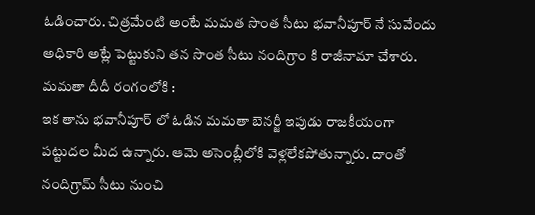ఓడించారు. చిత్రమేంటి అంటే మమత సొంత సీటు భవానీపూర్ నే సువేందు అధికారి అట్లే పెట్టుకుని తన సొంత సీటు నందిగ్రాం కి రాజీనామా చేశారు.
మమతా దీదీ రంగంలోకి :
ఇక తాను భవానీపూర్ లో ఓడిన మమతా బెనర్జీ ఇపుడు రాజకీయంగా పట్టుదల మీద ఉన్నారు. ఆమె అసెంబ్లీలోకి వెళ్లలేకపోతున్నారు. దాంతో నందిగ్రామ్ సీటు నుంచి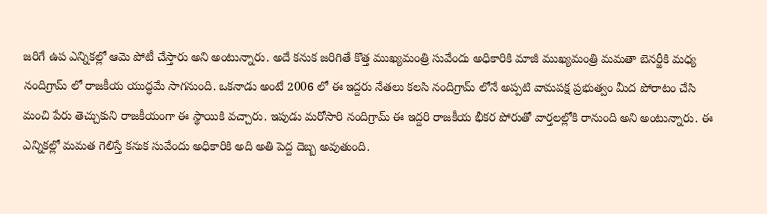జరిగే ఉప ఎన్నికల్లో ఆమె పోటీ చేస్తారు అని అంటున్నారు. అదే కనుక జరిగితే కొత్త ముఖ్యమంత్రి సువేందు అధికారికి మాజీ ముఖ్యమంత్రి మమతా బెనర్జీకి మధ్య నందిగ్రామ్ లో రాజకీయ యుద్ధమే సాగనుంది. ఒకనాడు అంటే 2006 లో ఈ ఇద్దరు నేతలు కలసి నందిగ్రామ్ లోనే అప్పటి వామపక్ష ప్రభుత్వం మీద పోరాటం చేసి మంచి పేరు తెచ్చుకుని రాజకీయంగా ఈ స్థాయికి వచ్చారు. ఇపుడు మరోసారి నందిగ్రామ్ ఈ ఇద్దరి రాజకీయ భీకర పోరుతో వార్తలల్లోకి రానుంది అని అంటున్నారు. ఈ ఎన్నికల్లో మమత గెలిస్తే కనుక సువేందు అధికారికి అది అతి పెద్ద దెబ్బ అవుతుంది.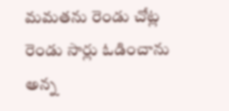మమతను రెండు చోట్ల రెండు సార్లు ఓడించాను అన్న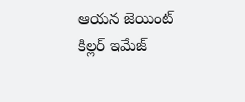ఆయన జెయింట్ కిల్లర్ ఇమేజ్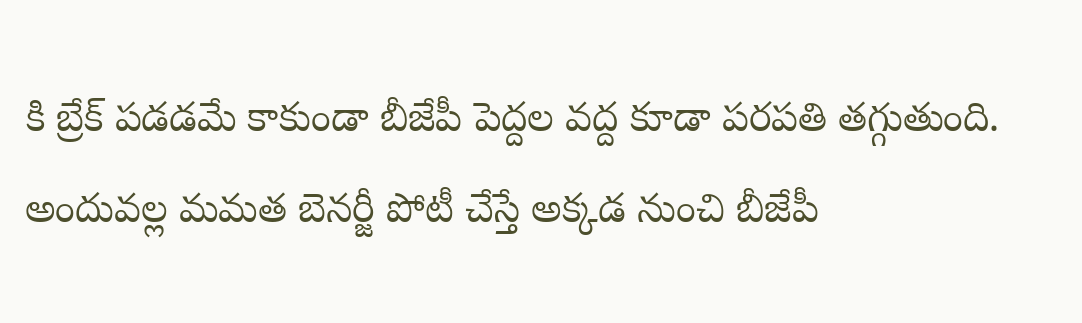కి బ్రేక్ పడడమే కాకుండా బీజేపీ పెద్దల వద్ద కూడా పరపతి తగ్గుతుంది. అందువల్ల మమత బెనర్జీ పోటీ చేస్తే అక్కడ నుంచి బీజేపీ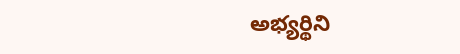అభ్యర్థిని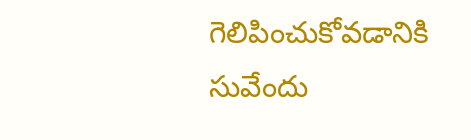గెలిపించుకోవడానికి సువేందు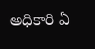అధికారి ఏ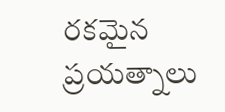రకమైన ప్రయత్నాలు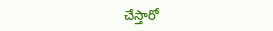చేస్తారో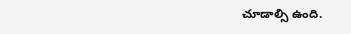చూడాల్సి ఉంది.